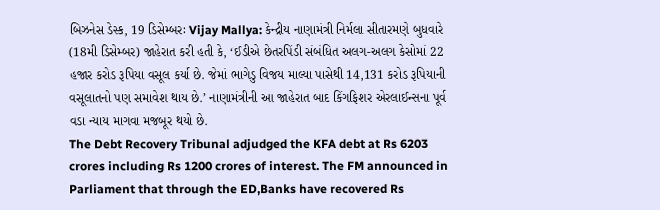બિઝનેસ ડેસ્ક, 19 ડિસેમ્બરઃ Vijay Mallya: કેન્દ્રીય નાણામંત્રી નિર્મલા સીતારમણે બુધવારે (18મી ડિસેમ્બર) જાહેરાત કરી હતી કે, ‘ઈડીએ છેતરપિંડી સંબંધિત અલગ-અલગ કેસોમાં 22 હજાર કરોડ રૂપિયા વસૂલ કર્યા છે. જેમાં ભાગેડુ વિજય માલ્યા પાસેથી 14,131 કરોડ રૂપિયાની વસૂલાતનો પણ સમાવેશ થાય છે.’ નાણામંત્રીની આ જાહેરાત બાદ કિંગફિશર એરલાઈન્સના પૂર્વ વડા ન્યાય માગવા મજબૂર થયો છે.
The Debt Recovery Tribunal adjudged the KFA debt at Rs 6203 crores including Rs 1200 crores of interest. The FM announced in Parliament that through the ED,Banks have recovered Rs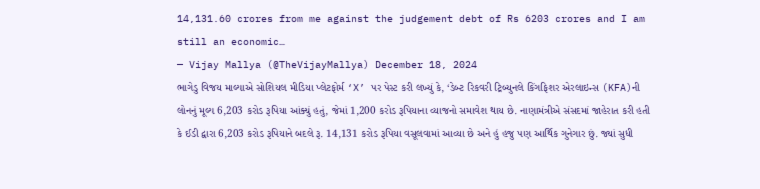14,131.60 crores from me against the judgement debt of Rs 6203 crores and I am still an economic…
— Vijay Mallya (@TheVijayMallya) December 18, 2024
ભાગેડુ વિજય માલ્યાએ સોશિયલ મીડિયા પ્લેટફોર્મ ‘X’ પર પેસ્ટ કરી લખ્યું કે, ‘ડેબ્ટ રિકવરી ટ્રિબ્યુનલે કિંગફિશર એરલાઇન્સ (KFA)ની લોનનું મૂલ્ય 6,203 કરોડ રૂપિયા આંક્યું હતું, જેમાં 1,200 કરોડ રૂપિયાના વ્યાજનો સમાવેશ થાય છે. નાણામંત્રીએ સંસદમાં જાહેરાત કરી હતી કે ઈડી દ્વારા 6,203 કરોડ રૂપિયાને બદલે રૂ. 14,131 કરોડ રૂપિયા વસૂલવામાં આવ્યા છે અને હું હજુ પણ આર્થિક ગુનેગાર છું. જ્યાં સુધી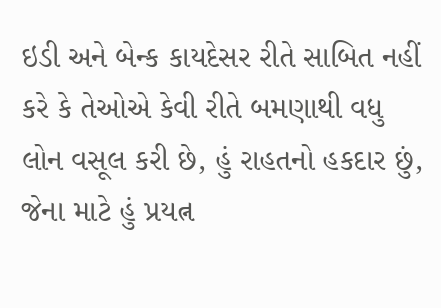ઇડી અને બેન્ક કાયદેસર રીતે સાબિત નહીં કરે કે તેઓએ કેવી રીતે બમણાથી વધુ લોન વસૂલ કરી છે, હું રાહતનો હકદાર છું, જેના માટે હું પ્રયત્ન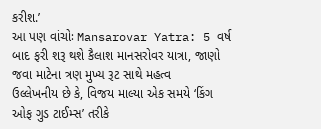કરીશ.’
આ પણ વાંચોઃ Mansarovar Yatra: 5 વર્ષ બાદ ફરી શરૂ થશે કૈલાશ માનસરોવર યાત્રા, જાણો જવા માટેના ત્રણ મુખ્ય રૂટ સાથે મહત્વ
ઉલ્લેખનીય છે કે, વિજય માલ્યા એક સમયે ‘કિંગ ઓફ ગુડ ટાઈમ્સ’ તરીકે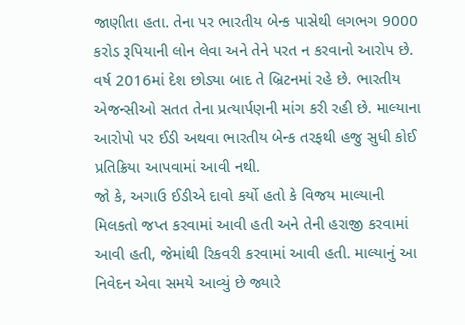જાણીતા હતા. તેના પર ભારતીય બેન્ક પાસેથી લગભગ 9000 કરોડ રૂપિયાની લોન લેવા અને તેને પરત ન કરવાનો આરોપ છે. વર્ષ 2016માં દેશ છોડ્યા બાદ તે બ્રિટનમાં રહે છે. ભારતીય એજન્સીઓ સતત તેના પ્રત્યાર્પણની માંગ કરી રહી છે. માલ્યાના આરોપો પર ઈડી અથવા ભારતીય બેન્ક તરફથી હજુ સુધી કોઈ પ્રતિક્રિયા આપવામાં આવી નથી.
જો કે, અગાઉ ઈડીએ દાવો કર્યો હતો કે વિજય માલ્યાની મિલકતો જપ્ત કરવામાં આવી હતી અને તેની હરાજી કરવામાં આવી હતી, જેમાંથી રિકવરી કરવામાં આવી હતી. માલ્યાનું આ નિવેદન એવા સમયે આવ્યું છે જ્યારે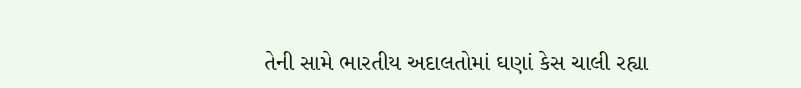તેની સામે ભારતીય અદાલતોમાં ઘણાં કેસ ચાલી રહ્યા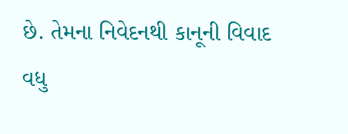છે. તેમના નિવેદનથી કાનૂની વિવાદ વધુ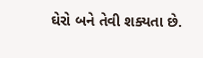ઘેરો બને તેવી શક્યતા છે.